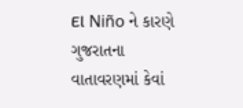El Niño ને કારણે ગુજરાતના વાતાવરણમાં કેવાં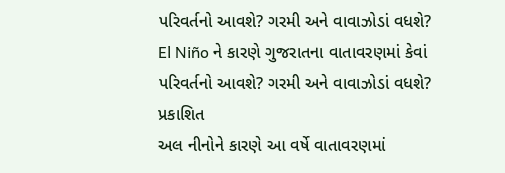પરિવર્તનો આવશે? ગરમી અને વાવાઝોડાં વધશે?
El Niño ને કારણે ગુજરાતના વાતાવરણમાં કેવાં પરિવર્તનો આવશે? ગરમી અને વાવાઝોડાં વધશે?
પ્રકાશિત
અલ નીનોને કારણે આ વર્ષે વાતાવરણમાં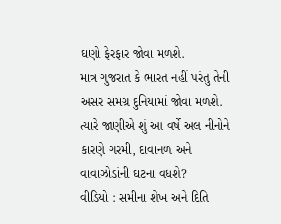ઘણો ફેરફાર જોવા મળશે.
માત્ર ગુજરાત કે ભારત નહીં પરંતુ તેની અસર સમગ્ર દુનિયામાં જોવા મળશે. ત્યારે જાણીએ શું આ વર્ષે અલ નીનોને કારણે ગરમી, દાવાનળ અને વાવાઝોડાંની ઘટના વધશે?
વીડિયો : સમીના શેખ અને દિતિ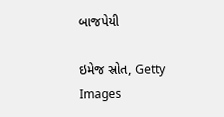બાજપેયી

ઇમેજ સ્રોત, Getty Images